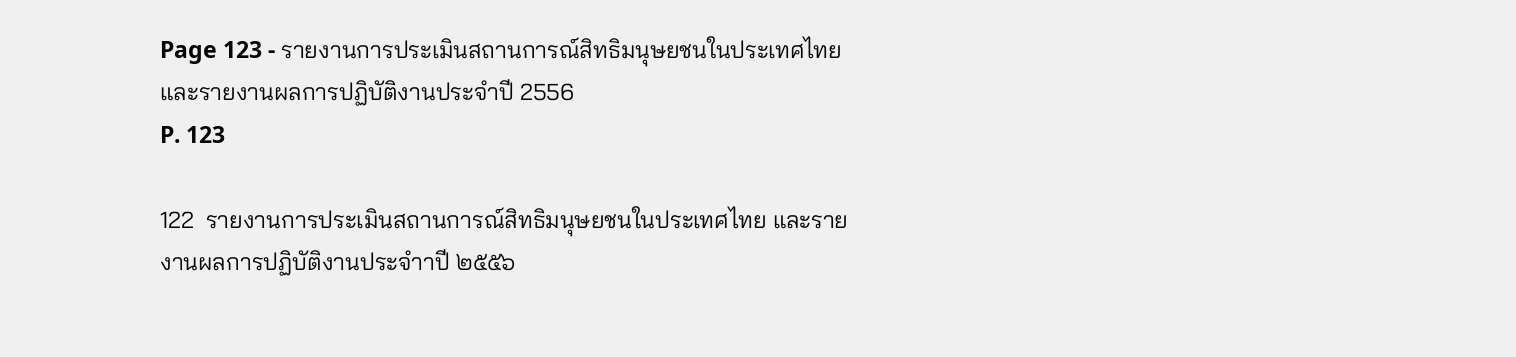Page 123 - รายงานการประเมินสถานการณ์สิทธิมนุษยชนในประเทศไทยและรายงานผลการปฏิบัติงานประจำปี 2556
P. 123

122  รายงานการประเมินสถานการณ์สิทธิมนุษยชนในประเทศไทย และรายงานผลการปฏิบัติงานประจำาปี ๒๕๕๖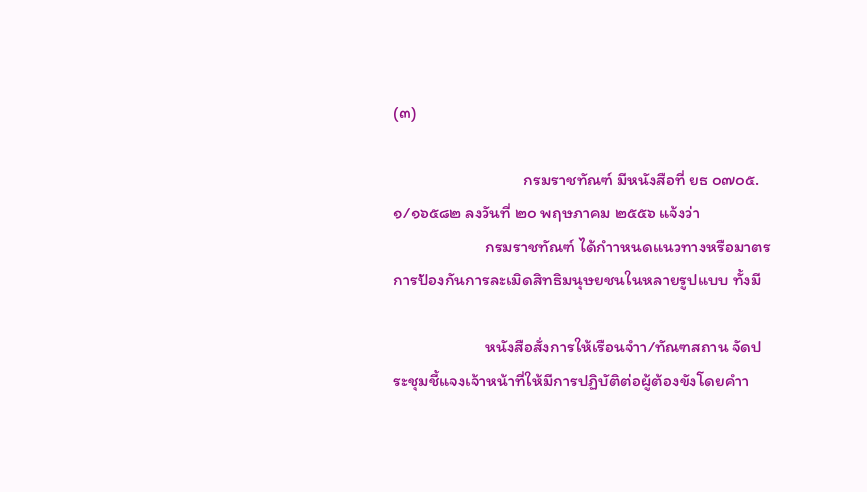(๓)

                                  กรมราชทัณฑ์ มีหนังสือที่ ยธ ๐๗๐๕.๑/๑๖๕๘๒ ลงวันที่ ๒๐ พฤษภาคม ๒๕๕๖ แจ้งว่า
                        กรมราชทัณฑ์ ได้กำาหนดแนวทางหรือมาตรการป้องกันการละเมิดสิทธิมนุษยชนในหลายรูปแบบ ทั้งมี

                        หนังสือสั่งการให้เรือนจำา/ทัณฑสถาน จัดประชุมชี้แจงเจ้าหน้าที่ให้มีการปฏิบัติต่อผู้ต้องขังโดยคำา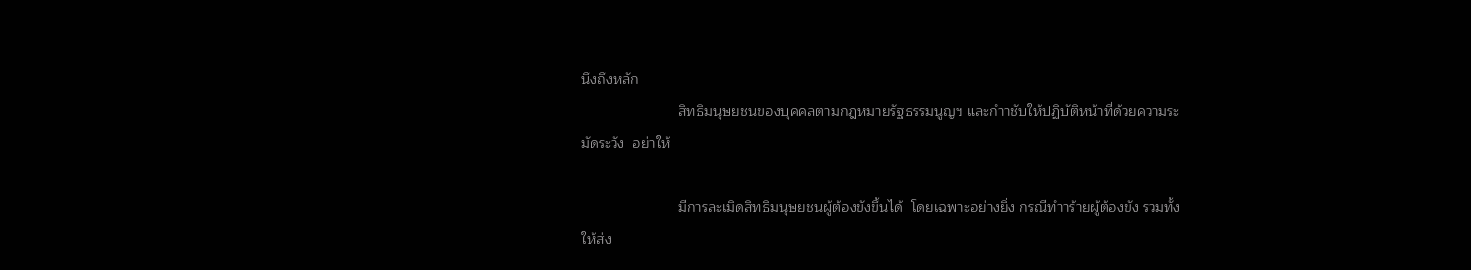นึงถึงหลัก
                        สิทธิมนุษยชนของบุคคลตามกฎหมายรัฐธรรมนูญฯ และกำาชับให้ปฏิบัติหน้าที่ด้วยความระมัดระวัง  อย่าให้

                        มีการละเมิดสิทธิมนุษยชนผู้ต้องขังขึ้นได้  โดยเฉพาะอย่างยิ่ง กรณีทำาร้ายผู้ต้องขัง รวมทั้งให้ส่ง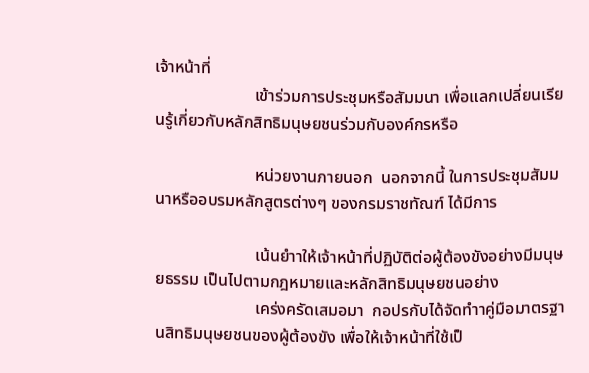เจ้าหน้าที่
                        เข้าร่วมการประชุมหรือสัมมนา เพื่อแลกเปลี่ยนเรียนรู้เกี่ยวกับหลักสิทธิมนุษยชนร่วมกับองค์กรหรือ

                        หน่วยงานภายนอก  นอกจากนี้ ในการประชุมสัมมนาหรืออบรมหลักสูตรต่างๆ ของกรมราชทัณฑ์ ได้มีการ

                        เน้นยำาให้เจ้าหน้าที่ปฏิบัติต่อผู้ต้องขังอย่างมีมนุษยธรรม เป็นไปตามกฎหมายและหลักสิทธิมนุษยชนอย่าง
                        เคร่งครัดเสมอมา  กอปรกับได้จัดทำาคู่มือมาตรฐานสิทธิมนุษยชนของผู้ต้องขัง เพื่อให้เจ้าหน้าที่ใช้เป็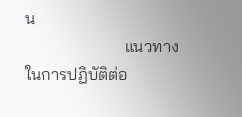น
                        แนวทางในการปฏิบัติต่อ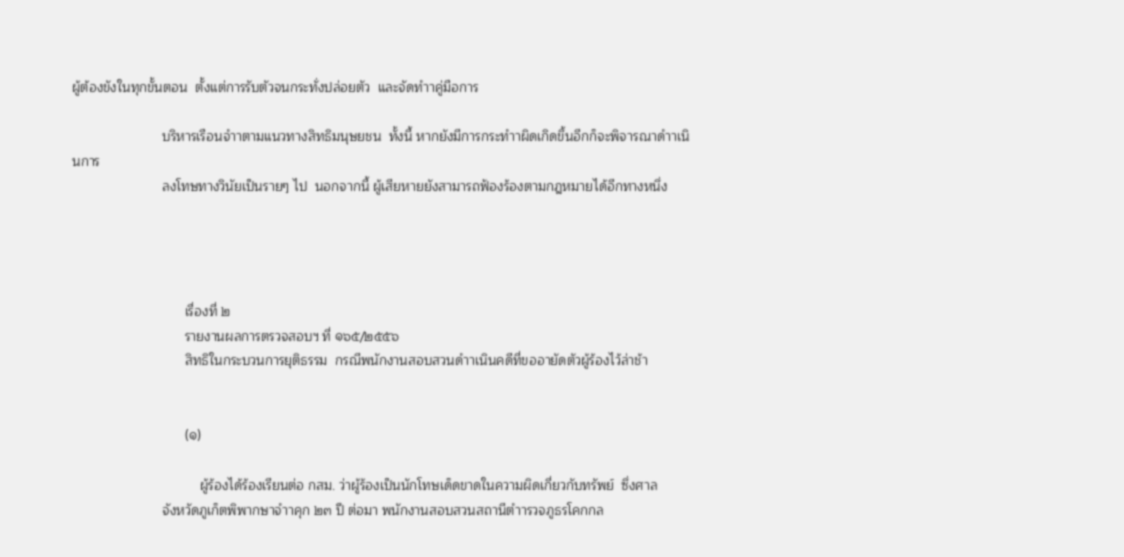ผู้ต้องขังในทุกขั้นตอน  ตั้งแต่การรับตัวจนกระทั่งปล่อยตัว  และจัดทำาคู่มือการ

                        บริหารเรือนจำาตามแนวทางสิทธิมนุษยชน  ทั้งนี้ หากยังมีการกระทำาผิดเกิดขึ้นอีกก็จะพิจารณาดำาเนินการ
                        ลงโทษทางวินัยเป็นรายๆ ไป  นอกจากนี้ ผู้เสียหายยังสามารถฟ้องร้องตามกฎหมายได้อีกทางหนึ่ง




                              เรื่องที่ ๒
                              รายงานผลการตรวจสอบฯ ที่ ๑๖๕/๒๕๕๖
                              สิทธิในกระบวนการยุติธรรม  กรณีพนักงานสอบสวนดำาเนินคดีที่ขออายัดตัวผู้ร้องไว้ล่าช้า


                              (๑)

                                  ผู้ร้องได้ร้องเรียนต่อ กสม. ว่าผู้ร้องเป็นนักโทษเด็ดขาดในความผิดเกี่ยวกับทรัพย์  ซึ่งศาล
                        จังหวัดภูเก็ตพิพากษาจำาคุก ๒๓ ปี ต่อมา พนักงานสอบสวนสถานีตำารวจภูธรโคกกล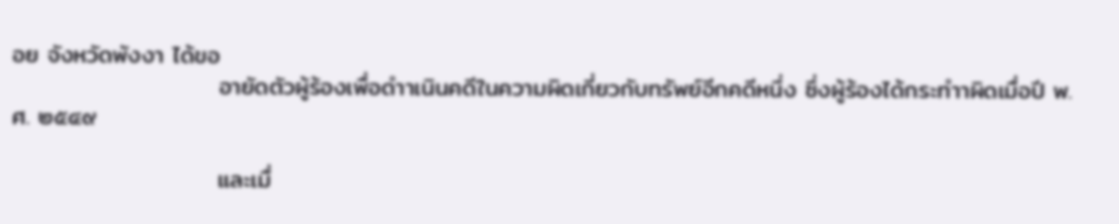อย จังหวัดพังงา ได้ขอ
                        อายัดตัวผู้ร้องเพื่อดำาเนินคดีในความผิดเกี่ยวกับทรัพย์อีกคดีหนึ่ง ซึ่งผู้ร้องได้กระทำาผิดเมื่อปี พ.ศ. ๒๕๔๙

                        และเมื่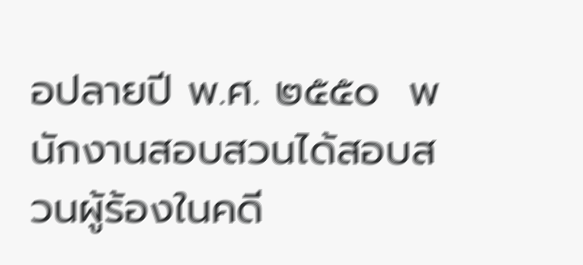อปลายปี พ.ศ. ๒๕๕๐  พนักงานสอบสวนได้สอบสวนผู้ร้องในคดี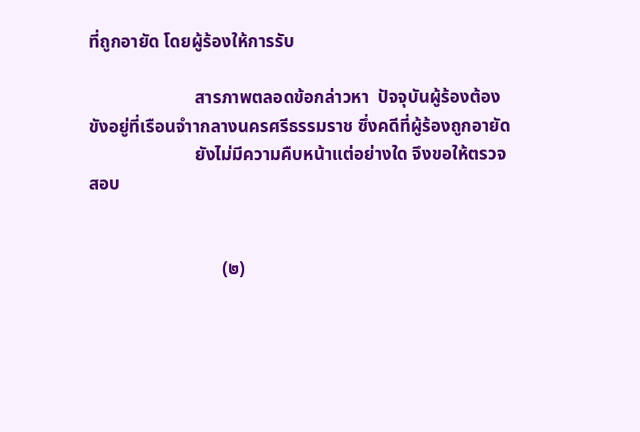ที่ถูกอายัด โดยผู้ร้องให้การรับ

                        สารภาพตลอดข้อกล่าวหา  ปัจจุบันผู้ร้องต้องขังอยู่ที่เรือนจำากลางนครศรีธรรมราช ซึ่งคดีที่ผู้ร้องถูกอายัด
                        ยังไม่มีความคืบหน้าแต่อย่างใด จึงขอให้ตรวจสอบ


                              (๒)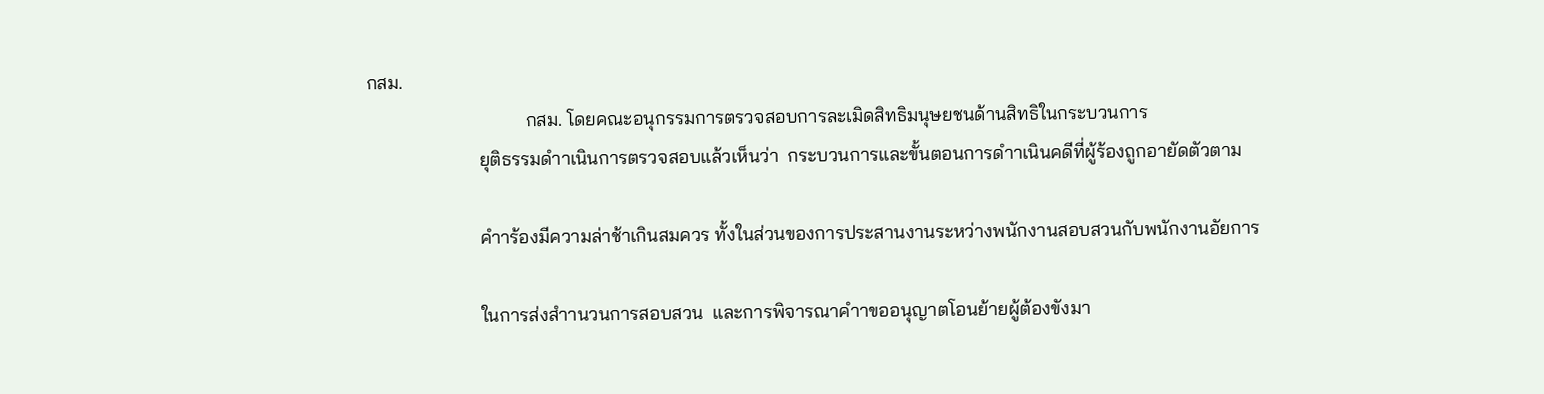กสม.
                                  กสม. โดยคณะอนุกรรมการตรวจสอบการละเมิดสิทธิมนุษยชนด้านสิทธิในกระบวนการ
                        ยุติธรรมดำาเนินการตรวจสอบแล้วเห็นว่า  กระบวนการและขั้นตอนการดำาเนินคดีที่ผู้ร้องถูกอายัดตัวตาม

                        คำาร้องมีความล่าช้าเกินสมควร ทั้งในส่วนของการประสานงานระหว่างพนักงานสอบสวนกับพนักงานอัยการ

                        ในการส่งสำานวนการสอบสวน  และการพิจารณาคำาขออนุญาตโอนย้ายผู้ต้องขังมา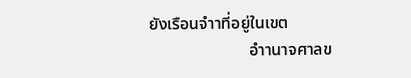ยังเรือนจำาที่อยู่ในเขต
                        อำานาจศาลข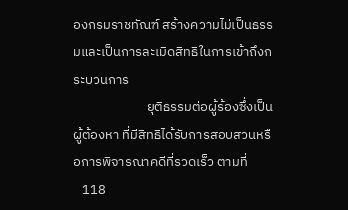องกรมราชทัณฑ์ สร้างความไม่เป็นธรรมและเป็นการละเมิดสิทธิในการเข้าถึงกระบวนการ
                        ยุติธรรมต่อผู้ร้องซึ่งเป็นผู้ต้องหา ที่มีสิทธิได้รับการสอบสวนหรือการพิจารณาคดีที่รวดเร็ว ตามที่
   118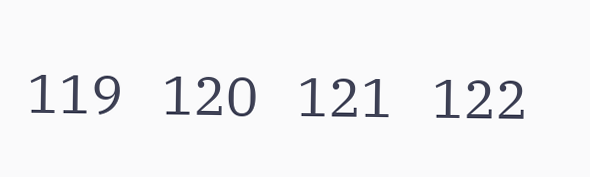119   120   121   122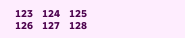123   124   125   126   127   128